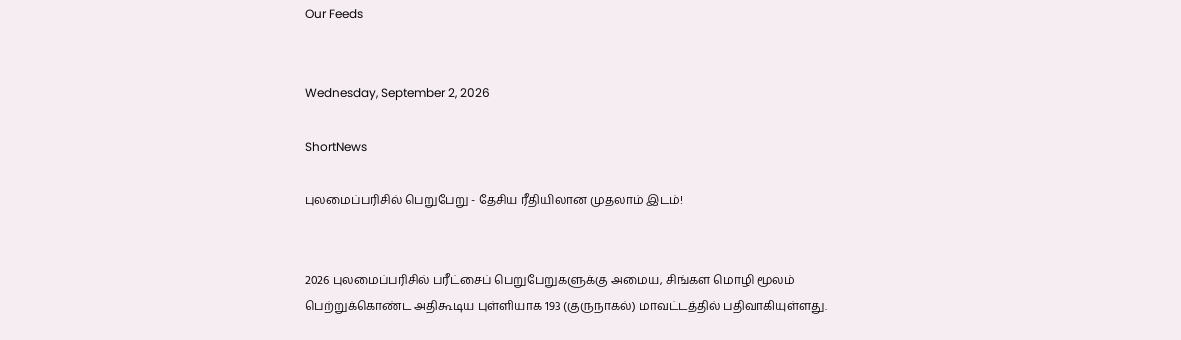Our Feeds


Wednesday, September 2, 2026

ShortNews

புலமைப்பரிசில் பெறுபேறு - தேசிய ரீதியிலான முதலாம் இடம்!


2026 புலமைப்பரிசில் பரீட்சைப் பெறுபேறுகளுக்கு அமைய, சிங்கள மொழி மூலம் பெற்றுக்கொண்ட அதிகூடிய புள்ளியாக 193 (குருநாகல்) மாவட்டத்தில் பதிவாகியுள்ளது.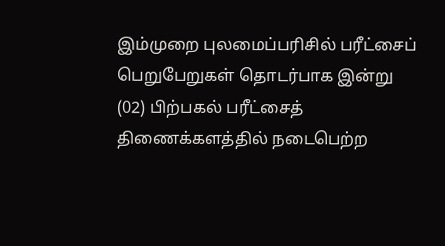இம்முறை புலமைப்பரிசில் பரீட்சைப் பெறுபேறுகள் தொடர்பாக இன்று (02) பிற்பகல் பரீட்சைத் திணைக்களத்தில் நடைபெற்ற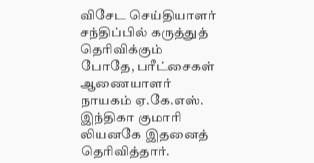விசேட செய்தியாளர் சந்திப்பில் கருத்துத் தெரிவிக்கும் போதே, பரீட்சைகள் ஆணையாளர் நாயகம் ஏ.கே.எஸ். இந்திகா குமாரி லியனகே இதனைத் தெரிவித்தார்.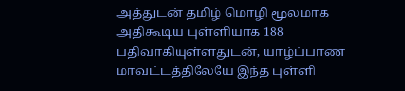அத்துடன் தமிழ் மொழி மூலமாக அதிகூடிய புள்ளியாக 188 பதிவாகியுள்ளதுடன், யாழ்ப்பாண மாவட்டத்திலேயே இந்த புள்ளி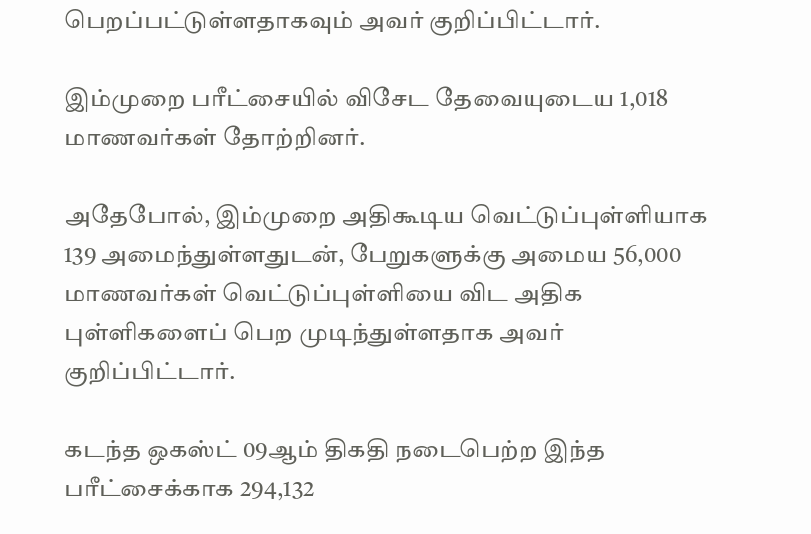பெறப்பட்டுள்ளதாகவும் அவர் குறிப்பிட்டார்.

இம்முறை பரீட்சையில் விசேட தேவையுடைய 1,018 மாணவர்கள் தோற்றினர்.

அதேபோல், இம்முறை அதிகூடிய வெட்டுப்புள்ளியாக 139 அமைந்துள்ளதுடன், பேறுகளுக்கு அமைய 56,000 மாணவர்கள் வெட்டுப்புள்ளியை விட அதிக புள்ளிகளைப் பெற முடிந்துள்ளதாக அவர் குறிப்பிட்டார்.

கடந்த ஒகஸ்ட் 09ஆம் திகதி நடைபெற்ற இந்த பரீட்சைக்காக 294,132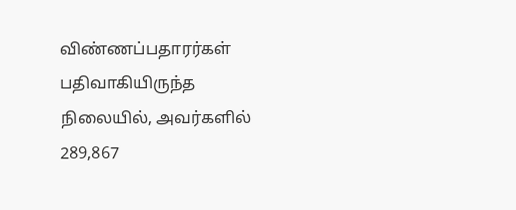விண்ணப்பதாரர்கள் பதிவாகியிருந்த நிலையில், அவர்களில் 289,867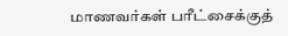மாணவர்கள் பரீட்சைக்குத்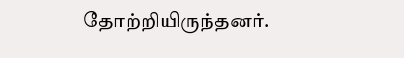தோற்றியிருந்தனர்.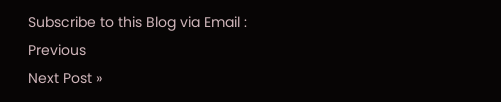Subscribe to this Blog via Email :
Previous
Next Post »